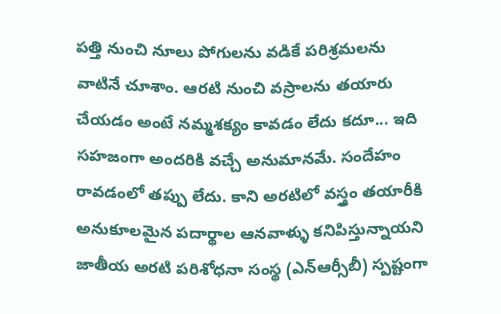పత్తి నుంచి నూలు పోగులను వడికే పరిశ్రమలను వాటినే చూశాం. ఆరటి నుంచి వస్రాలను తయారు చేయడం అంటే నమ్మశక్యం కావడం లేదు కదూ... ఇది సహజంగా అందరికి వచ్చే అనుమానమే. సందేహం రావడంలో తప్పు లేదు. కాని అరటిలో వస్త్రం తయారీకి అనుకూలమైన పదార్థాల ఆనవాళ్ళు కనిపిస్తున్నాయని జాతీయ అరటి పరిశోధనా సంస్థ (ఎన్ఆర్సీబీ) స్పష్టంగా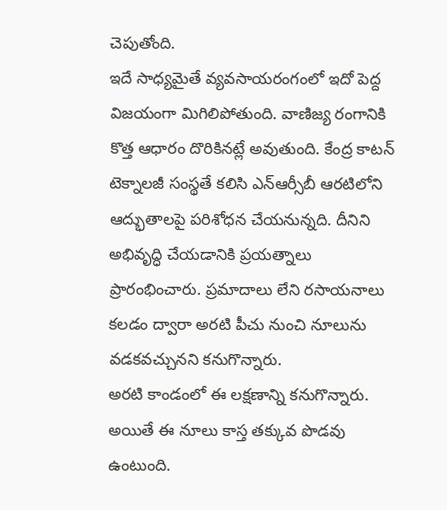చెపుతోంది.
ఇదే సాధ్యమైతే వ్యవసాయరంగంలో ఇదో పెద్ద విజయంగా మిగిలిపోతుంది. వాణిజ్య రంగానికి కొత్త ఆధారం దొరికినట్లే అవుతుంది. కేంద్ర కాటన్ టెక్నాలజీ సంస్థతే కలిసి ఎన్ఆర్సీబీ ఆరటిలోని ఆద్భుతాలపై పరిశోధన చేయనున్నది. దీనిని అభివృద్ధి చేయడానికి ప్రయత్నాలు ప్రారంభించారు. ప్రమాదాలు లేని రసాయనాలు కలడం ద్వారా అరటి పీచు నుంచి నూలును వడకవచ్చునని కనుగొన్నారు.
అరటి కాండంలో ఈ లక్షణాన్ని కనుగొన్నారు. అయితే ఈ నూలు కాస్త తక్కువ పొడవు ఉంటుంది.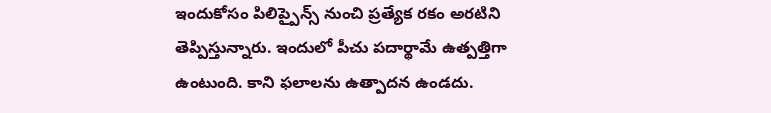ఇందుకోసం పిలిప్పైన్స్ నుంచి ప్రత్యేక రకం అరటిని తెప్పిస్తున్నారు. ఇందులో పీచు పదార్థామే ఉత్పత్తిగా ఉంటుంది. కాని ఫలాలను ఉత్పాదన ఉండదు.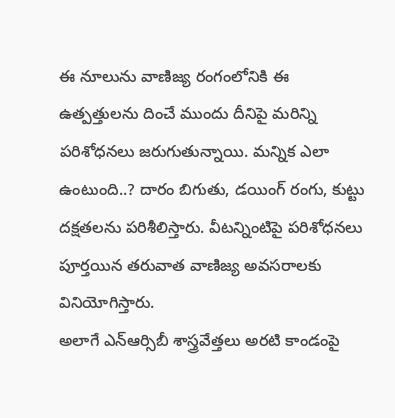ఈ నూలును వాణిజ్య రంగంలోనికి ఈ ఉత్పత్తులను దించే ముందు దీనిపై మరిన్ని పరిశోధనలు జరుగుతున్నాయి. మన్నిక ఎలా ఉంటుంది..? దారం బిగుతు, డయింగ్ రంగు, కుట్టు దక్షతలను పరిశీలిస్తారు. వీటన్నింటిపై పరిశోధనలు పూర్తయిన తరువాత వాణిజ్య అవసరాలకు వినియోగిస్తారు.
అలాగే ఎన్ఆర్సిబీ శాస్త్రవేత్తలు అరటి కాండంపై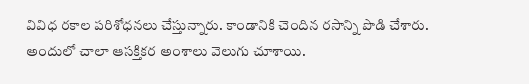వివిధ రకాల పరిశోధనలు చేస్తున్నారు. కాండానికి చెందిన రసాన్ని పొడి చేశారు. అందులో చాలా ఆసక్తికర అంశాలు వెలుగు చూశాయి.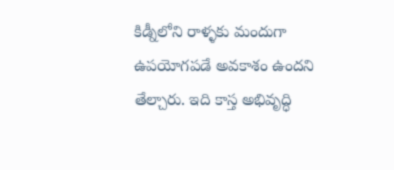కిడ్నీలోని రాళ్ళకు మందుగా ఉపయోగపడే అవకాశం ఉందని తేల్చారు. ఇది కాస్త అభివృద్ధి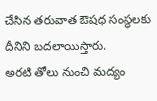చేసిన తరువాత ఔషధ సంస్థలకు దీనిని బదలాయిస్తారు.
అరటి తోలు నుంచి మద్యం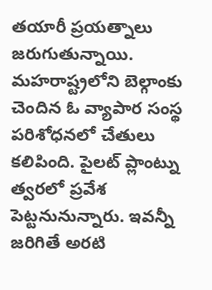తయారీ ప్రయత్నాలు జరుగుతున్నాయి. మహరాష్ట్రలోని బెల్గాంకు చెందిన ఓ వ్యాపార సంస్థ పరిశోధనలో చేతులు కలిపింది. పైలట్ ప్లాంట్ను త్వరలో ప్రవేశ పెట్టనునున్నారు. ఇవన్నీ జరిగితే అరటి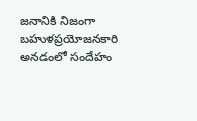జనానికి నిజంగా బహుళప్రయోజనకారి అనడంలో సందేహం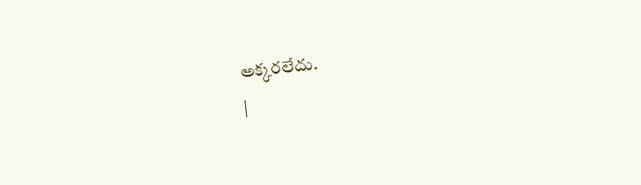అక్కరలేదు.
|